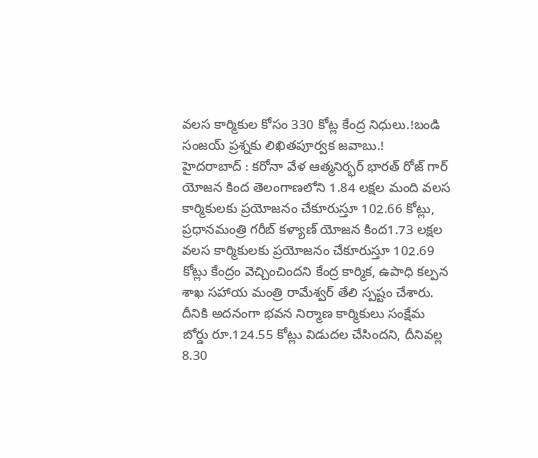వలస కార్మికుల కోసం 330 కోట్ల కేంద్ర నిధులు.!బండి సంజయ్ ప్రశ్నకు లిఖితపూర్వక జవాబు.!
హైదరాబాద్ : కరోనా వేళ ఆత్మనిర్భర్ భారత్ రోజ్ గార్ యోజన కింద తెలంగాణలోని 1.84 లక్షల మంది వలస కార్మికులకు ప్రయోజనం చేకూరుస్తూ 102.66 కోట్లు, ప్రధానమంత్రి గరీబ్ కళ్యాణ్ యోజన కింద1.73 లక్షల వలస కార్మికులకు ప్రయోజనం చేకూరుస్తూ 102.69 కోట్లు కేంద్రం వెచ్చించిందని కేంద్ర కార్మిక, ఉపాధి కల్పన శాఖ సహాయ మంత్రి రామేశ్వర్ తేలి స్పష్టం చేశారు. దీనికి అదనంగా భవన నిర్మాణ కార్మికులు సంక్షేమ బోర్డు రూ.124.55 కోట్లు విడుదల చేసిందని, దీనివల్ల 8.30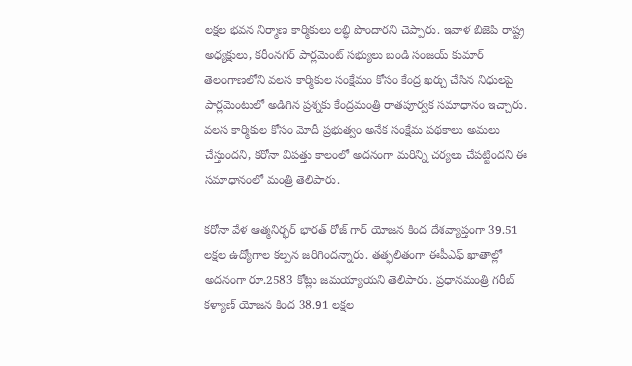లక్షల భవన నిర్మాణ కార్మికులు లబ్ధి పొందారని చెప్పారు. ఇవాళ బిజెపి రాష్ట్ర అధ్యక్షులు, కరీంనగర్ పార్లమెంట్ సభ్యులు బండి సంజయ్ కుమార్ తెలంగాణలోని వలస కార్మికుల సంక్షేమం కోసం కేంద్ర ఖర్చు చేసిన నిధులపై పార్లమెంటులో అడిగిన ప్రశ్నకు కేంద్రమంత్రి రాతపూర్వక సమాధానం ఇచ్చారు.
వలస కార్మికుల కోసం మోదీ ప్రభుత్వం అనేక సంక్షేమ పథకాలు అమలు చేస్తుందని, కరోనా విపత్తు కాలంలో అదనంగా మరిన్ని చర్యలు చేపట్టిందని ఈ సమాధానంలో మంత్రి తెలిపారు.

కరోనా వేళ ఆత్మనిర్భర్ భారత్ రోజ్ గార్ యోజన కింద దేశవ్యాప్తంగా 39.51 లక్షల ఉద్యోగాల కల్పన జరిగిందన్నారు. తత్ఫలితంగా ఈపీఎఫ్ ఖాతాల్లో అదనంగా రూ.2583 కోట్లు జమయ్యాయని తెలిపారు. ప్రధానమంత్రి గరీబ్ కళ్యాణ్ యోజన కింద 38.91 లక్షల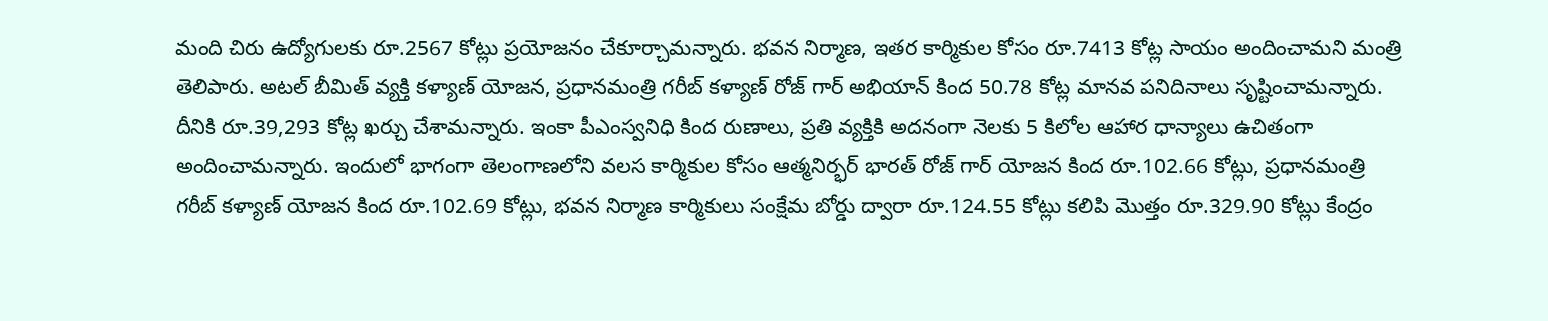మంది చిరు ఉద్యోగులకు రూ.2567 కోట్లు ప్రయోజనం చేకూర్చామన్నారు. భవన నిర్మాణ, ఇతర కార్మికుల కోసం రూ.7413 కోట్ల సాయం అందించామని మంత్రి తెలిపారు. అటల్ బీమిత్ వ్యక్తి కళ్యాణ్ యోజన, ప్రధానమంత్రి గరీబ్ కళ్యాణ్ రోజ్ గార్ అభియాన్ కింద 50.78 కోట్ల మానవ పనిదినాలు సృష్టించామన్నారు. దీనికి రూ.39,293 కోట్ల ఖర్చు చేశామన్నారు. ఇంకా పీఎంస్వనిధి కింద రుణాలు, ప్రతి వ్యక్తికి అదనంగా నెలకు 5 కిలోల ఆహార ధాన్యాలు ఉచితంగా అందించామన్నారు. ఇందులో భాగంగా తెలంగాణలోని వలస కార్మికుల కోసం ఆత్మనిర్భర్ భారత్ రోజ్ గార్ యోజన కింద రూ.102.66 కోట్లు, ప్రధానమంత్రి గరీబ్ కళ్యాణ్ యోజన కింద రూ.102.69 కోట్లు, భవన నిర్మాణ కార్మికులు సంక్షేమ బోర్డు ద్వారా రూ.124.55 కోట్లు కలిపి మొత్తం రూ.329.90 కోట్లు కేంద్రం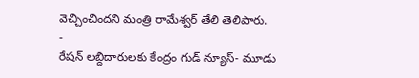వెచ్చించిందని మంత్రి రామేశ్వర్ తేలి తెలిపారు.
-
రేషన్ లబ్దిదారులకు కేంద్రం గుడ్ న్యూస్- మూడు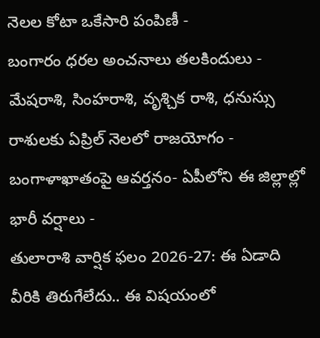నెలల కోటా ఒకేసారి పంపిణీ -
బంగారం ధరల అంచనాలు తలకిందులు -
మేషరాశి, సింహరాశి, వృశ్చిక రాశి, ధనుస్సు రాశులకు ఏప్రిల్ నెలలో రాజయోగం -
బంగాళాఖాతంపై ఆవర్తనం- ఏపీలోని ఈ జిల్లాల్లో భారీ వర్షాలు -
తులారాశి వార్షిక ఫలం 2026-27: ఈ ఏడాది వీరికి తిరుగేలేదు.. ఈ విషయంలో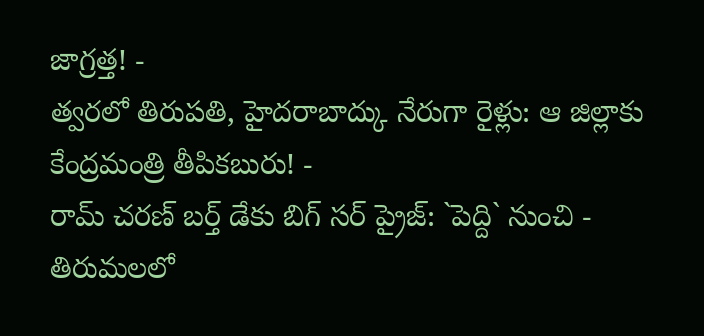జాగ్రత్త! -
త్వరలో తిరుపతి, హైదరాబాద్కు నేరుగా రైళ్లు: ఆ జిల్లాకు కేంద్రమంత్రి తీపికబురు! -
రామ్ చరణ్ బర్త్ డేకు బిగ్ సర్ ప్రైజ్: `పెద్ది` నుంచి -
తిరుమలలో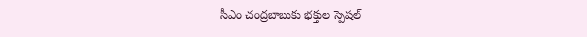సీఎం చంద్రబాబుకు భక్తుల స్పెషల్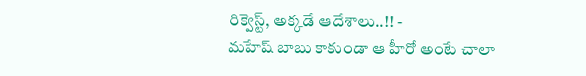రిక్వెస్ట్, అక్కడే ఆదేశాలు..!! -
మహేష్ బాబు కాకుండా ఆ హీరో అంటే చాలా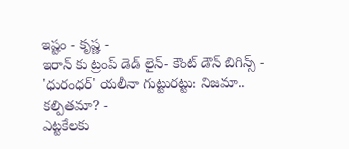ఇష్టం - కృష్ణ -
ఇరాన్ కు ట్రంప్ డెడ్ లైన్- కౌంట్ డౌన్ బిగిన్స్ -
'ధురంధర్' యలీనా గుట్టురట్టు: నిజమా.. కల్పితమా? -
ఎట్టకేలకు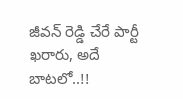జీవన్ రెడ్డి చేరే పార్టీ ఖరారు, అదే బాటలో..!!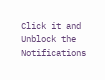Click it and Unblock the Notifications